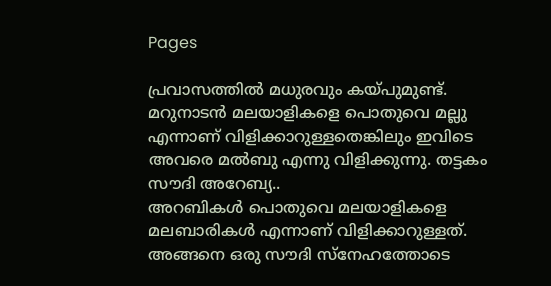Pages

പ്രവാസത്തില്‍ മധുരവും കയ്പുമുണ്ട്. മറുനാടന്‍ മലയാളികളെ പൊതുവെ മല്ലു എന്നാണ് വിളിക്കാറുള്ളതെങ്കിലും ഇവിടെ അവരെ മല്‍ബു എന്നു വിളിക്കുന്നു. തട്ടകം സൗദി അറേബ്യ..
അറബികള്‍ പൊതുവെ മലയാളികളെ മലബാരികള്‍ എന്നാണ് വിളിക്കാറുള്ളത്. അങ്ങനെ ഒരു സൗദി സ്‌നേഹത്തോടെ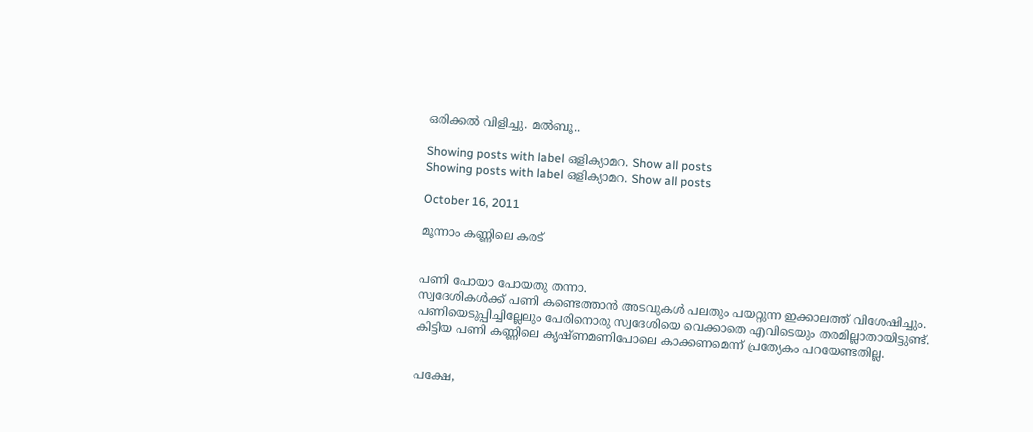ഒരിക്കല്‍ വിളിച്ചു. മല്‍ബൂ..

Showing posts with label ഒളിക്യാമറ. Show all posts
Showing posts with label ഒളിക്യാമറ. Show all posts

October 16, 2011

മൂന്നാം കണ്ണിലെ കരട്


പണി പോയാ പോയതു തന്നാ.
സ്വദേശികള്‍ക്ക് പണി കണ്ടെത്താന്‍ അടവുകള്‍ പലതും പയറ്റുന്ന ഇക്കാലത്ത് വിശേഷിച്ചും.
പണിയെടുപ്പിച്ചില്ലേലും പേരിനൊരു സ്വദേശിയെ വെക്കാതെ എവിടെയും തരമില്ലാതായിട്ടുണ്ട്.  കിട്ടിയ പണി കണ്ണിലെ കൃഷ്ണമണിപോലെ കാക്കണമെന്ന് പ്രത്യേകം പറയേണ്ടതില്ല.


പക്ഷേ,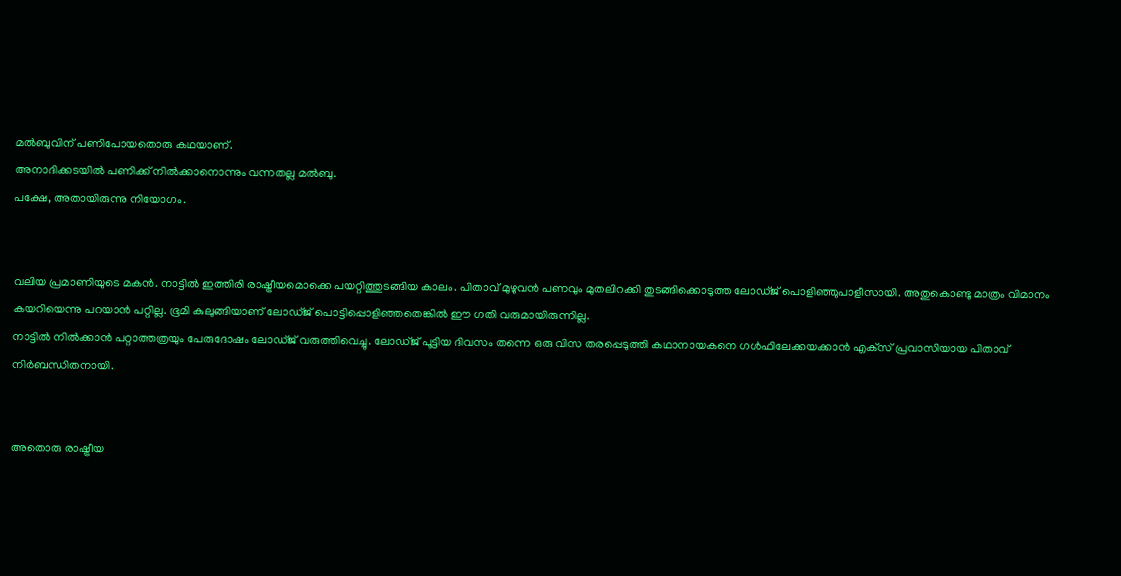മല്‍ബുവിന് പണിപോയതൊരു കഥയാണ്.
അനാദിക്കടയില്‍ പണിക്ക് നില്‍ക്കാനൊന്നും വന്നതല്ല മല്‍ബു.
പക്ഷേ, അതായിരുന്നു നിയോഗം.


വലിയ പ്രമാണിയുടെ മകന്‍. നാട്ടില്‍ ഇത്തിരി രാഷ്ട്രീയമൊക്കെ പയറ്റിത്തുടങ്ങിയ കാലം. പിതാവ് മുഴുവന്‍ പണവും മുതലിറക്കി തുടങ്ങിക്കൊടുത്ത ലോഡ്ജ് പൊളിഞ്ഞുപാളീസായി. അതുകൊണ്ടു മാത്രം വിമാനം കയറിയെന്നു പറയാന്‍ പറ്റില്ല. ഭൂമി കുലുങ്ങിയാണ് ലോഡ്ജ് പൊട്ടിപ്പൊളിഞ്ഞതെങ്കില്‍ ഈ ഗതി വരുമായിരുന്നില്ല.
നാട്ടില്‍ നില്‍ക്കാന്‍ പറ്റാത്തത്രയും പേരുദോഷം ലോഡ്ജ് വരുത്തിവെച്ചു. ലോഡ്ജ് പൂട്ടിയ ദിവസം തന്നെ ഒരു വിസ തരപ്പെടുത്തി കഥാനായകനെ ഗള്‍ഫിലേക്കയക്കാന്‍ എക്‌സ് പ്രവാസിയായ പിതാവ് നിര്‍ബന്ധിതനായി.


അതൊരു രാഷ്ട്രീയ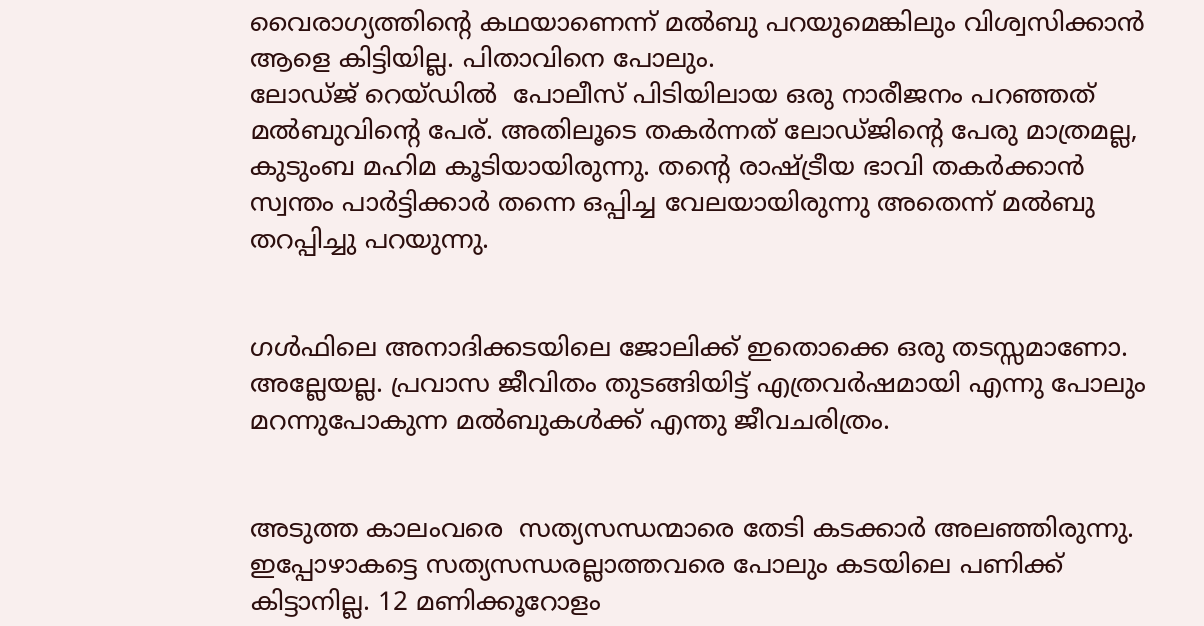വൈരാഗ്യത്തിന്റെ കഥയാണെന്ന് മല്‍ബു പറയുമെങ്കിലും വിശ്വസിക്കാന്‍ ആളെ കിട്ടിയില്ല. പിതാവിനെ പോലും.
ലോഡ്ജ് റെയ്ഡില്‍  പോലീസ് പിടിയിലായ ഒരു നാരീജനം പറഞ്ഞത് മല്‍ബുവിന്റെ പേര്. അതിലൂടെ തകര്‍ന്നത് ലോഡ്ജിന്റെ പേരു മാത്രമല്ല, കുടുംബ മഹിമ കൂടിയായിരുന്നു. തന്റെ രാഷ്ട്രീയ ഭാവി തകര്‍ക്കാന്‍ സ്വന്തം പാര്‍ട്ടിക്കാര്‍ തന്നെ ഒപ്പിച്ച വേലയായിരുന്നു അതെന്ന് മല്‍ബു തറപ്പിച്ചു പറയുന്നു.


ഗള്‍ഫിലെ അനാദിക്കടയിലെ ജോലിക്ക് ഇതൊക്കെ ഒരു തടസ്സമാണോ.
അല്ലേയല്ല. പ്രവാസ ജീവിതം തുടങ്ങിയിട്ട് എത്രവര്‍ഷമായി എന്നു പോലും മറന്നുപോകുന്ന മല്‍ബുകള്‍ക്ക് എന്തു ജീവചരിത്രം.


അടുത്ത കാലംവരെ  സത്യസന്ധന്മാരെ തേടി കടക്കാര്‍ അലഞ്ഞിരുന്നു. ഇപ്പോഴാകട്ടെ സത്യസന്ധരല്ലാത്തവരെ പോലും കടയിലെ പണിക്ക് കിട്ടാനില്ല. 12 മണിക്കൂറോളം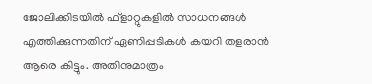ജോലിക്കിടയില്‍ ഫ്‌ളാറ്റുകളില്‍ സാധനങ്ങള്‍ എത്തിക്കുന്നതിന് ഏണിപ്പടികള്‍ കയറി തളരാന്‍ ആരെ കിട്ടും. അതിനുമാത്രം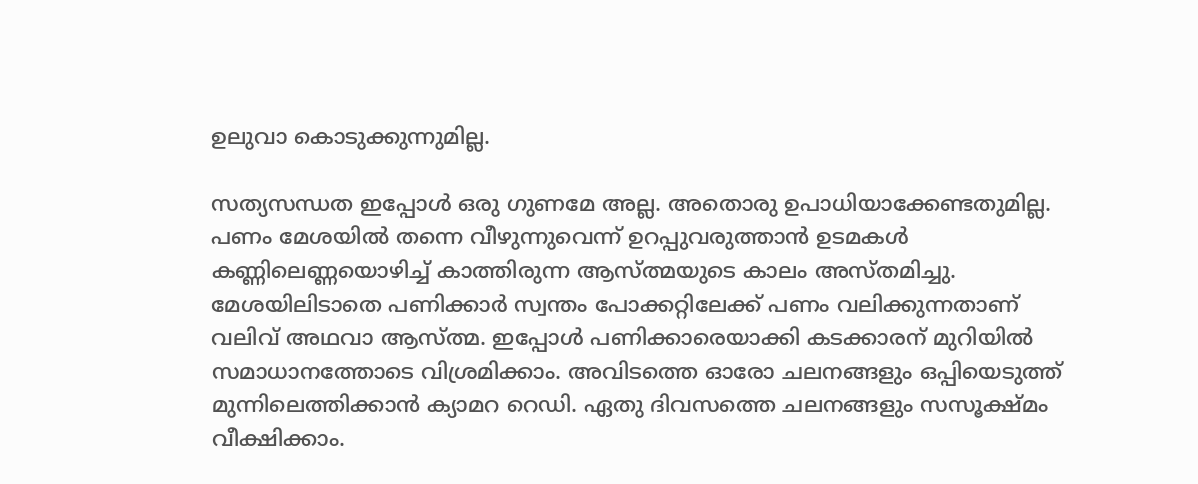ഉലുവാ കൊടുക്കുന്നുമില്ല.

സത്യസന്ധത ഇപ്പോള്‍ ഒരു ഗുണമേ അല്ല. അതൊരു ഉപാധിയാക്കേണ്ടതുമില്ല. പണം മേശയില്‍ തന്നെ വീഴുന്നുവെന്ന് ഉറപ്പുവരുത്താന്‍ ഉടമകള്‍ കണ്ണിലെണ്ണയൊഴിച്ച് കാത്തിരുന്ന ആസ്ത്മയുടെ കാലം അസ്തമിച്ചു. മേശയിലിടാതെ പണിക്കാര്‍ സ്വന്തം പോക്കറ്റിലേക്ക് പണം വലിക്കുന്നതാണ് വലിവ് അഥവാ ആസ്ത്മ. ഇപ്പോള്‍ പണിക്കാരെയാക്കി കടക്കാരന് മുറിയില്‍ സമാധാനത്തോടെ വിശ്രമിക്കാം. അവിടത്തെ ഓരോ ചലനങ്ങളും ഒപ്പിയെടുത്ത് മുന്നിലെത്തിക്കാന്‍ ക്യാമറ റെഡി. ഏതു ദിവസത്തെ ചലനങ്ങളും സസൂക്ഷ്മം വീക്ഷിക്കാം.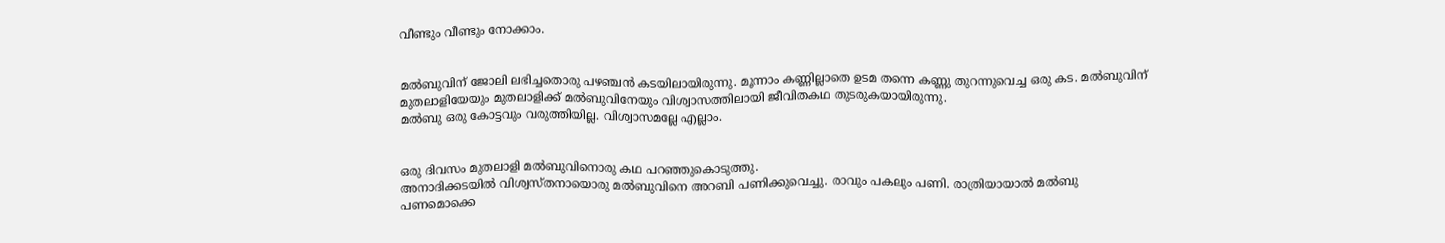വീണ്ടും വീണ്ടും നോക്കാം.


മല്‍ബുവിന് ജോലി ലഭിച്ചതൊരു പഴഞ്ചന്‍ കടയിലായിരുന്നു. മൂന്നാം കണ്ണില്ലാതെ ഉടമ തന്നെ കണ്ണു തുറന്നുവെച്ച ഒരു കട. മല്‍ബുവിന് മുതലാളിയേയും മുതലാളിക്ക് മല്‍ബുവിനേയും വിശ്വാസത്തിലായി ജീവിതകഥ തുടരുകയായിരുന്നു.
മല്‍ബു ഒരു കോട്ടവും വരുത്തിയില്ല. വിശ്വാസമല്ലേ എല്ലാം.


ഒരു ദിവസം മുതലാളി മല്‍ബുവിനൊരു കഥ പറഞ്ഞുകൊടുത്തു.
അനാദിക്കടയില്‍ വിശ്വസ്തനായൊരു മല്‍ബുവിനെ അറബി പണിക്കുവെച്ചു. രാവും പകലും പണി. രാത്രിയായാല്‍ മല്‍ബു പണമൊക്കെ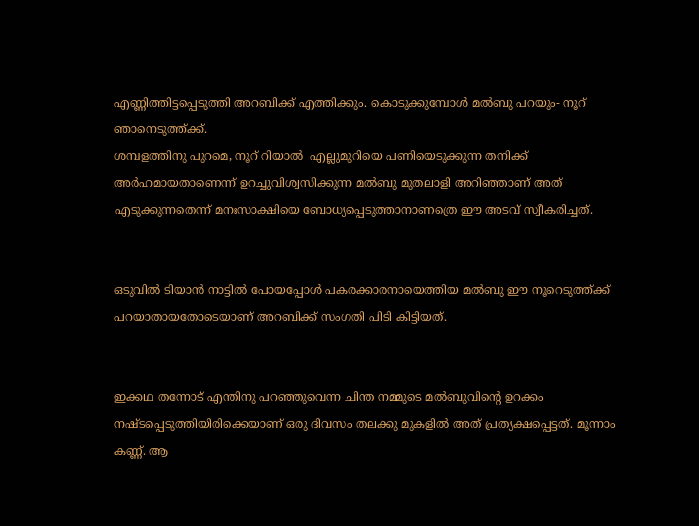എണ്ണിത്തിട്ടപ്പെടുത്തി അറബിക്ക് എത്തിക്കും. കൊടുക്കുമ്പോള്‍ മല്‍ബു പറയും- നൂറ് ഞാനെടുത്ത്ക്ക്.
ശമ്പളത്തിനു പുറമെ, നൂറ് റിയാല്‍  എല്ലുമുറിയെ പണിയെടുക്കുന്ന തനിക്ക് അര്‍ഹമായതാണെന്ന് ഉറച്ചുവിശ്വസിക്കുന്ന മല്‍ബു മുതലാളി അറിഞ്ഞാണ് അത് എടുക്കുന്നതെന്ന് മനഃസാക്ഷിയെ ബോധ്യപ്പെടുത്താനാണത്രെ ഈ അടവ് സ്വീകരിച്ചത്.


ഒടുവില്‍ ടിയാന്‍ നാട്ടില്‍ പോയപ്പോള്‍ പകരക്കാരനായെത്തിയ മല്‍ബു ഈ നൂറെടുത്ത്ക്ക് പറയാതായതോടെയാണ് അറബിക്ക് സംഗതി പിടി കിട്ടിയത്.


ഇക്കഥ തന്നോട് എന്തിനു പറഞ്ഞുവെന്ന ചിന്ത നമ്മുടെ മല്‍ബുവിന്റെ ഉറക്കം നഷ്ടപ്പെടുത്തിയിരിക്കെയാണ് ഒരു ദിവസം തലക്കു മുകളില്‍ അത് പ്രത്യക്ഷപ്പെട്ടത്. മൂന്നാം കണ്ണ്. ആ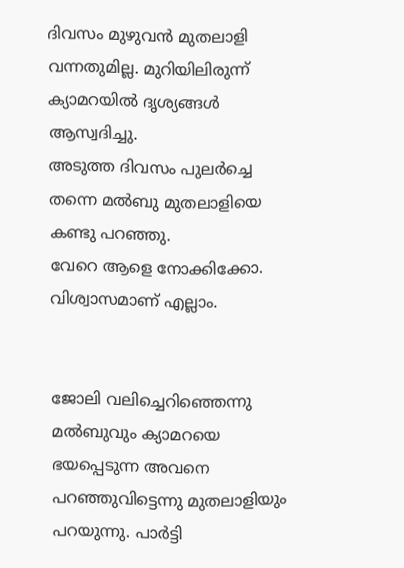ദിവസം മുഴുവന്‍ മുതലാളി വന്നതുമില്ല. മുറിയിലിരുന്ന് ക്യാമറയില്‍ ദൃശ്യങ്ങള്‍ ആസ്വദിച്ചു.
അടുത്ത ദിവസം പുലര്‍ച്ചെ തന്നെ മല്‍ബു മുതലാളിയെ കണ്ടു പറഞ്ഞു.
വേറെ ആളെ നോക്കിക്കോ. വിശ്വാസമാണ് എല്ലാം.


ജോലി വലിച്ചെറിഞ്ഞെന്നു മല്‍ബുവും ക്യാമറയെ ഭയപ്പെടുന്ന അവനെ പറഞ്ഞുവിട്ടെന്നു മുതലാളിയും പറയുന്നു. പാര്‍ട്ടി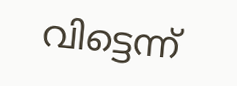വിട്ടെന്ന്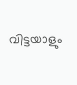വിട്ടയാളും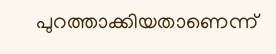പുറത്താക്കിയതാണെന്ന്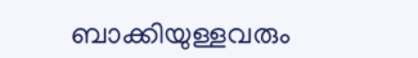ബാക്കിയുള്ളവരും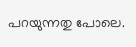പറയുന്നതു പോലെ.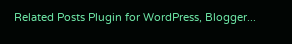Related Posts Plugin for WordPress, Blogger...